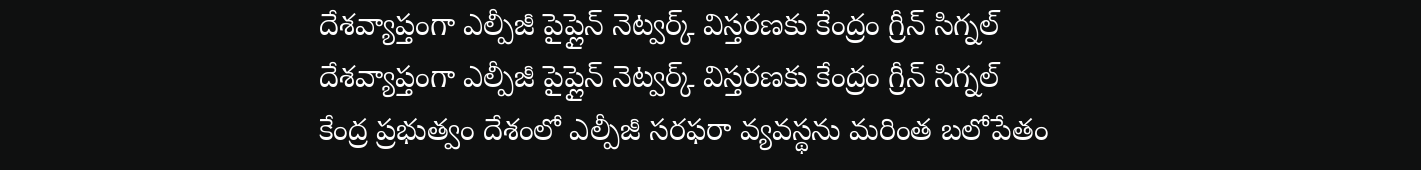దేశవ్యాప్తంగా ఎల్పీజీ పైప్లైన్ నెట్వర్క్ విస్తరణకు కేంద్రం గ్రీన్ సిగ్నల్
దేశవ్యాప్తంగా ఎల్పీజీ పైప్లైన్ నెట్వర్క్ విస్తరణకు కేంద్రం గ్రీన్ సిగ్నల్
కేంద్ర ప్రభుత్వం దేశంలో ఎల్పీజీ సరఫరా వ్యవస్థను మరింత బలోపేతం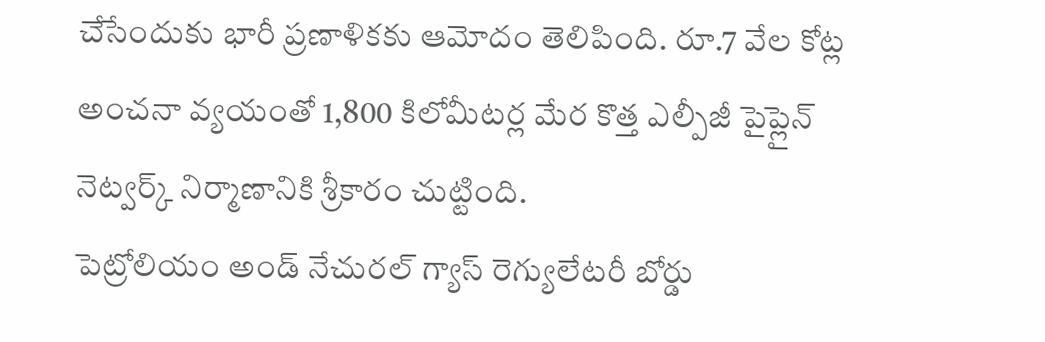చేసేందుకు భారీ ప్రణాళికకు ఆమోదం తెలిపింది. రూ.7 వేల కోట్ల అంచనా వ్యయంతో 1,800 కిలోమీటర్ల మేర కొత్త ఎల్పీజీ పైప్లైన్ నెట్వర్క్ నిర్మాణానికి శ్రీకారం చుట్టింది.
పెట్రోలియం అండ్ నేచురల్ గ్యాస్ రెగ్యులేటరీ బోర్డు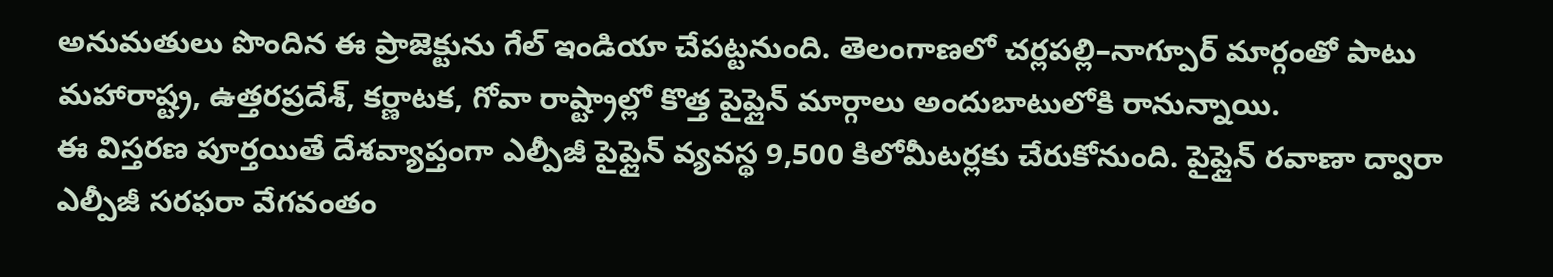అనుమతులు పొందిన ఈ ప్రాజెక్టును గేల్ ఇండియా చేపట్టనుంది. తెలంగాణలో చర్లపల్లి–నాగ్పూర్ మార్గంతో పాటు మహారాష్ట్ర, ఉత్తరప్రదేశ్, కర్ణాటక, గోవా రాష్ట్రాల్లో కొత్త పైప్లైన్ మార్గాలు అందుబాటులోకి రానున్నాయి.
ఈ విస్తరణ పూర్తయితే దేశవ్యాప్తంగా ఎల్పీజీ పైప్లైన్ వ్యవస్థ 9,500 కిలోమీటర్లకు చేరుకోనుంది. పైప్లైన్ రవాణా ద్వారా ఎల్పీజీ సరఫరా వేగవంతం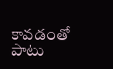కావడంతో పాటు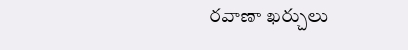రవాణా ఖర్చులు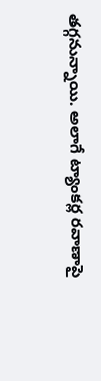తగ్గనున్నాయి. అలాగే ట్యాంకర్ల రవాణాపై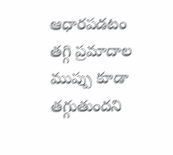ఆధారపడటం తగ్గి ప్రమాదాల ముప్పు కూడా తగ్గుతుందని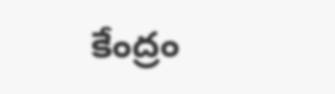కేంద్రం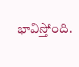భావిస్తోంది.